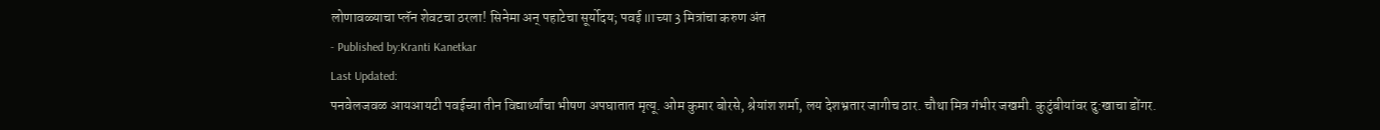लोणावळ्याचा प्लॅन शेवटचा ठरला! सिनेमा अन् पहाटेचा सूर्योदय; पवई IITच्या 3 मित्रांचा करुण अंत
- Published by:Kranti Kanetkar
Last Updated:
पनवेलजवळ आयआयटी पवईच्या तीन विद्यार्थ्यांचा भीषण अपघातात मृत्यू. ओम कुमार बोरसे, श्रेयांश शर्मा, लय देशभ्रतार जागीच ठार. चौथा मित्र गंभीर जखमी. कुटुंबीयांवर दु:खाचा डोंगर.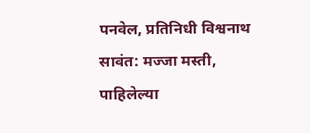पनवेल, प्रतिनिधी विश्वनाथ सावंत: मज्जा मस्ती, पाहिलेल्या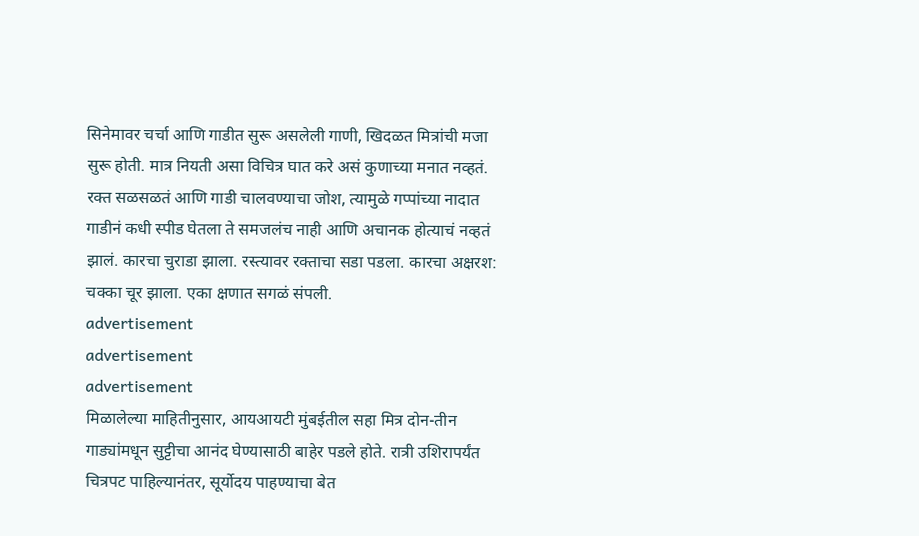सिनेमावर चर्चा आणि गाडीत सुरू असलेली गाणी, खिदळत मित्रांची मजा सुरू होती. मात्र नियती असा विचित्र घात करे असं कुणाच्या मनात नव्हतं. रक्त सळसळतं आणि गाडी चालवण्याचा जोश, त्यामुळे गप्पांच्या नादात गाडीनं कधी स्पीड घेतला ते समजलंच नाही आणि अचानक होत्याचं नव्हतं झालं. कारचा चुराडा झाला. रस्त्यावर रक्ताचा सडा पडला. कारचा अक्षरश: चक्का चूर झाला. एका क्षणात सगळं संपली.
advertisement
advertisement
advertisement
मिळालेल्या माहितीनुसार, आयआयटी मुंबईतील सहा मित्र दोन-तीन गाड्यांमधून सुट्टीचा आनंद घेण्यासाठी बाहेर पडले होते. रात्री उशिरापर्यंत चित्रपट पाहिल्यानंतर, सूर्योदय पाहण्याचा बेत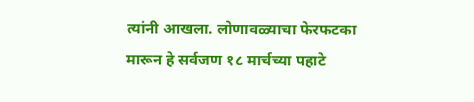त्यांनी आखला. लोणावळ्याचा फेरफटका मारून हे सर्वजण १८ मार्चच्या पहाटे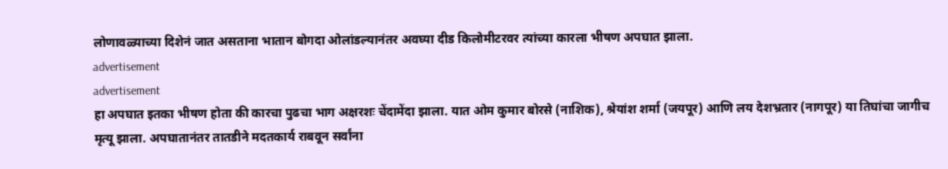लोणावळ्याच्या दिशेनं जात असताना भातान बोगदा ओलांडल्यानंतर अवघ्या दीड किलोमीटरवर त्यांच्या कारला भीषण अपघात झाला.
advertisement
advertisement
हा अपघात इतका भीषण होता की कारचा पुढचा भाग अक्षरशः चेंदामेंदा झाला. यात ओम कुमार बोरसे (नाशिक), श्रेयांश शर्मा (जयपूर) आणि लय देशभ्रतार (नागपूर) या तिघांचा जागीच मृत्यू झाला. अपघातानंतर तातडीने मदतकार्य राबवून सर्वांना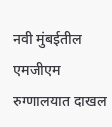नवी मुंबईतील एमजीएम रुग्णालयात दाखल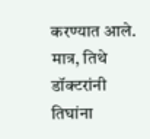करण्यात आले. मात्र, तिथे डॉक्टरांनी तिघांना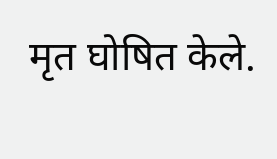मृत घोषित केले.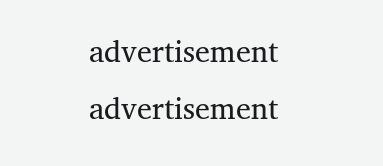advertisement
advertisement